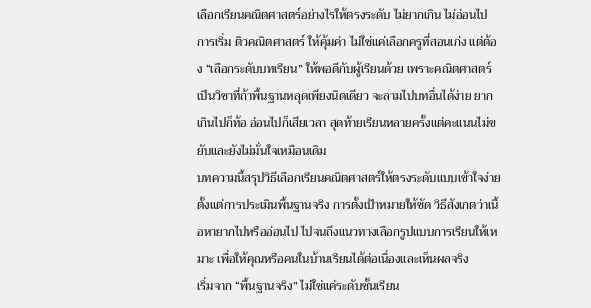เลือกเรียนคณิตศาสตร์อย่างไรให้ตรงระดับ ไม่ยากเกิน ไม่อ่อนไป
การเริ่ม ติวคณิตศาสตร์ ให้คุ้มค่า ไม่ใช่แค่เลือกครูที่สอนเก่ง แต่ต้อง “เลือกระดับบทเรียน” ให้พอดีกับผู้เรียนด้วย เพราะคณิตศาสตร์เป็นวิชาที่ถ้าพื้นฐานหลุดเพียงนิดเดียว จะลามไปบทอื่นได้ง่าย ยากเกินไปก็ท้อ อ่อนไปก็เสียเวลา สุดท้ายเรียนหลายครั้งแต่คะแนนไม่ขยับและยังไม่มั่นใจเหมือนเดิม
บทความนี้สรุปวิธีเลือกเรียนคณิตศาสตร์ให้ตรงระดับแบบเข้าใจง่าย ตั้งแต่การประเมินพื้นฐานจริง การตั้งเป้าหมายให้ชัด วิธีสังเกตว่าเนื้อหายากไปหรืออ่อนไป ไปจนถึงแนวทางเลือกรูปแบบการเรียนให้เหมาะ เพื่อให้คุณหรือคนในบ้านเรียนได้ต่อเนื่องและเห็นผลจริง
เริ่มจาก “พื้นฐานจริง” ไม่ใช่แค่ระดับชั้นเรียน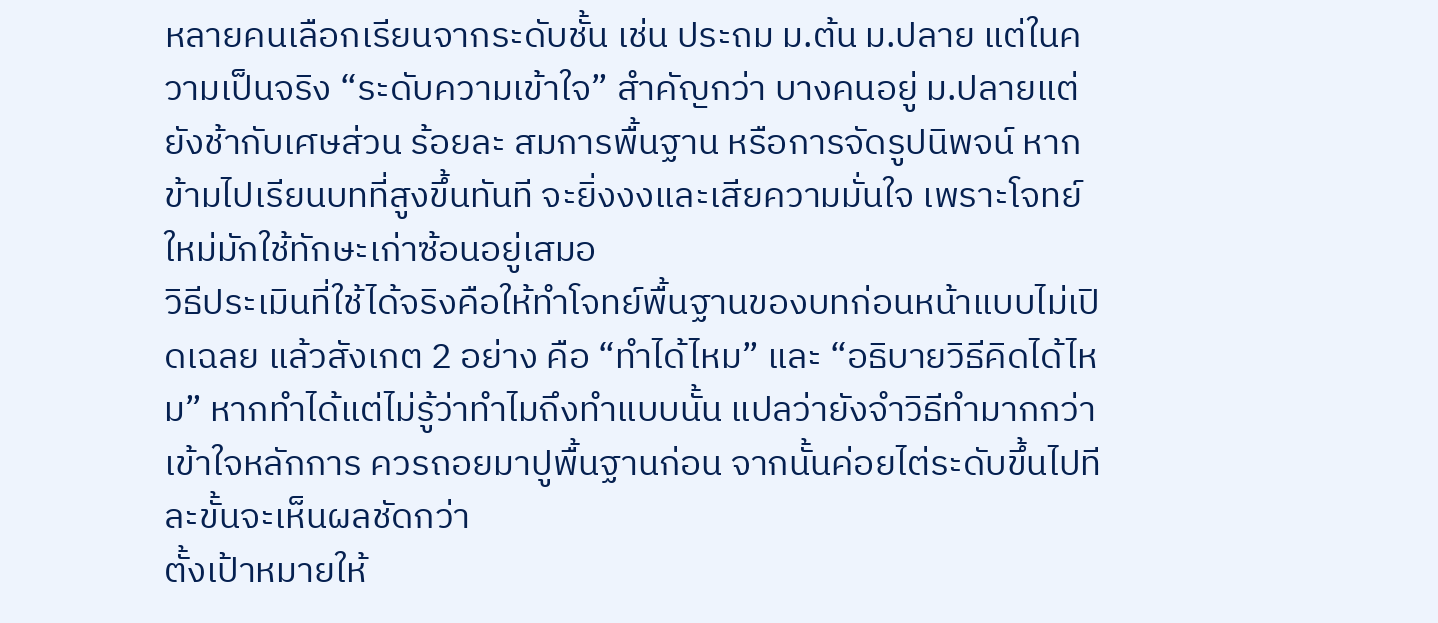หลายคนเลือกเรียนจากระดับชั้น เช่น ประถม ม.ต้น ม.ปลาย แต่ในความเป็นจริง “ระดับความเข้าใจ” สำคัญกว่า บางคนอยู่ ม.ปลายแต่ยังช้ากับเศษส่วน ร้อยละ สมการพื้นฐาน หรือการจัดรูปนิพจน์ หากข้ามไปเรียนบทที่สูงขึ้นทันที จะยิ่งงงและเสียความมั่นใจ เพราะโจทย์ใหม่มักใช้ทักษะเก่าซ้อนอยู่เสมอ
วิธีประเมินที่ใช้ได้จริงคือให้ทำโจทย์พื้นฐานของบทก่อนหน้าแบบไม่เปิดเฉลย แล้วสังเกต 2 อย่าง คือ “ทำได้ไหม” และ “อธิบายวิธีคิดได้ไหม” หากทำได้แต่ไม่รู้ว่าทำไมถึงทำแบบนั้น แปลว่ายังจำวิธีทำมากกว่าเข้าใจหลักการ ควรถอยมาปูพื้นฐานก่อน จากนั้นค่อยไต่ระดับขึ้นไปทีละขั้นจะเห็นผลชัดกว่า
ตั้งเป้าหมายให้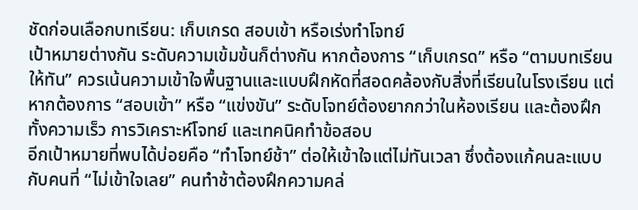ชัดก่อนเลือกบทเรียน: เก็บเกรด สอบเข้า หรือเร่งทำโจทย์
เป้าหมายต่างกัน ระดับความเข้มข้นก็ต่างกัน หากต้องการ “เก็บเกรด” หรือ “ตามบทเรียนให้ทัน” ควรเน้นความเข้าใจพื้นฐานและแบบฝึกหัดที่สอดคล้องกับสิ่งที่เรียนในโรงเรียน แต่หากต้องการ “สอบเข้า” หรือ “แข่งขัน” ระดับโจทย์ต้องยากกว่าในห้องเรียน และต้องฝึกทั้งความเร็ว การวิเคราะห์โจทย์ และเทคนิคทำข้อสอบ
อีกเป้าหมายที่พบได้บ่อยคือ “ทำโจทย์ช้า” ต่อให้เข้าใจแต่ไม่ทันเวลา ซึ่งต้องแก้คนละแบบกับคนที่ “ไม่เข้าใจเลย” คนทำช้าต้องฝึกความคล่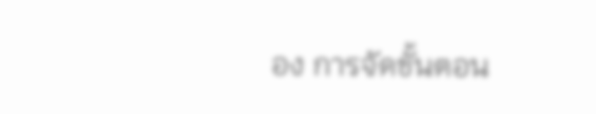อง การจัดขั้นตอน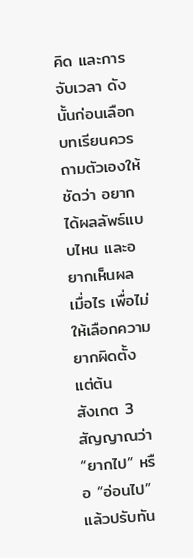คิด และการจับเวลา ดังนั้นก่อนเลือกบทเรียนควรถามตัวเองให้ชัดว่า อยากได้ผลลัพธ์แบบไหน และอยากเห็นผลเมื่อไร เพื่อไม่ให้เลือกความยากผิดตั้งแต่ต้น
สังเกต 3 สัญญาณว่า “ยากไป” หรือ “อ่อนไป” แล้วปรับทัน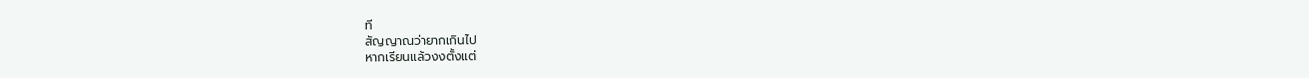ที
สัญญาณว่ายากเกินไป
หากเรียนแล้วงงตั้งแต่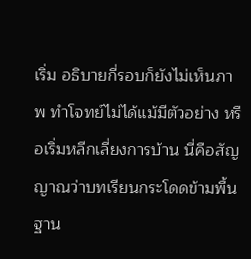เริ่ม อธิบายกี่รอบก็ยังไม่เห็นภาพ ทำโจทย์ไม่ได้แม้มีตัวอย่าง หรือเริ่มหลีกเลี่ยงการบ้าน นี่คือสัญญาณว่าบทเรียนกระโดดข้ามพื้นฐาน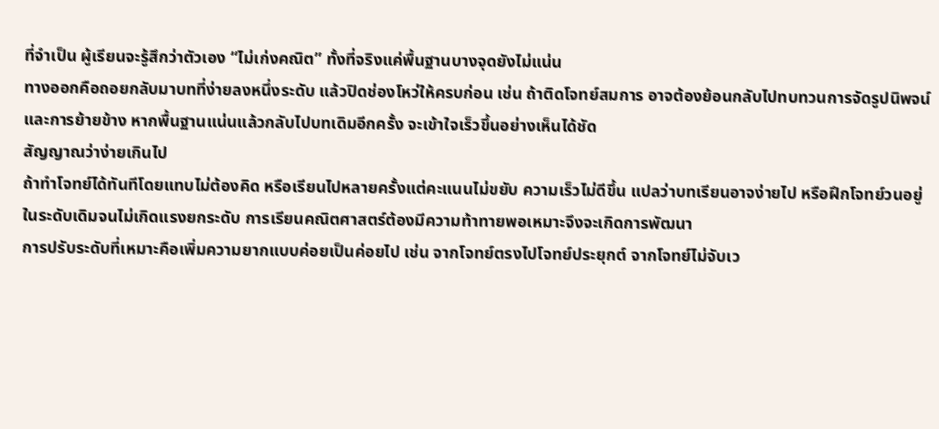ที่จำเป็น ผู้เรียนจะรู้สึกว่าตัวเอง “ไม่เก่งคณิต” ทั้งที่จริงแค่พื้นฐานบางจุดยังไม่แน่น
ทางออกคือถอยกลับมาบทที่ง่ายลงหนึ่งระดับ แล้วปิดช่องโหว่ให้ครบก่อน เช่น ถ้าติดโจทย์สมการ อาจต้องย้อนกลับไปทบทวนการจัดรูปนิพจน์และการย้ายข้าง หากพื้นฐานแน่นแล้วกลับไปบทเดิมอีกครั้ง จะเข้าใจเร็วขึ้นอย่างเห็นได้ชัด
สัญญาณว่าง่ายเกินไป
ถ้าทำโจทย์ได้ทันทีโดยแทบไม่ต้องคิด หรือเรียนไปหลายครั้งแต่คะแนนไม่ขยับ ความเร็วไม่ดีขึ้น แปลว่าบทเรียนอาจง่ายไป หรือฝึกโจทย์วนอยู่ในระดับเดิมจนไม่เกิดแรงยกระดับ การเรียนคณิตศาสตร์ต้องมีความท้าทายพอเหมาะจึงจะเกิดการพัฒนา
การปรับระดับที่เหมาะคือเพิ่มความยากแบบค่อยเป็นค่อยไป เช่น จากโจทย์ตรงไปโจทย์ประยุกต์ จากโจทย์ไม่จับเว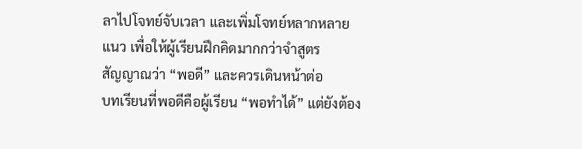ลาไปโจทย์จับเวลา และเพิ่มโจทย์หลากหลายแนว เพื่อให้ผู้เรียนฝึกคิดมากกว่าจำสูตร
สัญญาณว่า “พอดี” และควรเดินหน้าต่อ
บทเรียนที่พอดีคือผู้เรียน “พอทำได้” แต่ยังต้อง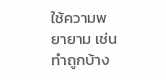ใช้ความพยายาม เช่น ทำถูกบ้าง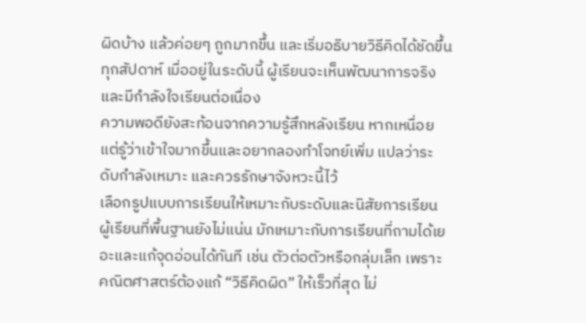ผิดบ้าง แล้วค่อยๆ ถูกมากขึ้น และเริ่มอธิบายวิธีคิดได้ชัดขึ้นทุกสัปดาห์ เมื่ออยู่ในระดับนี้ ผู้เรียนจะเห็นพัฒนาการจริงและมีกำลังใจเรียนต่อเนื่อง
ความพอดียังสะท้อนจากความรู้สึกหลังเรียน หากเหนื่อยแต่รู้ว่าเข้าใจมากขึ้นและอยากลองทำโจทย์เพิ่ม แปลว่าระดับกำลังเหมาะ และควรรักษาจังหวะนี้ไว้
เลือกรูปแบบการเรียนให้เหมาะกับระดับและนิสัยการเรียน
ผู้เรียนที่พื้นฐานยังไม่แน่น มักเหมาะกับการเรียนที่ถามได้เยอะและแก้จุดอ่อนได้ทันที เช่น ตัวต่อตัวหรือกลุ่มเล็ก เพราะคณิตศาสตร์ต้องแก้ “วิธีคิดผิด” ให้เร็วที่สุด ไม่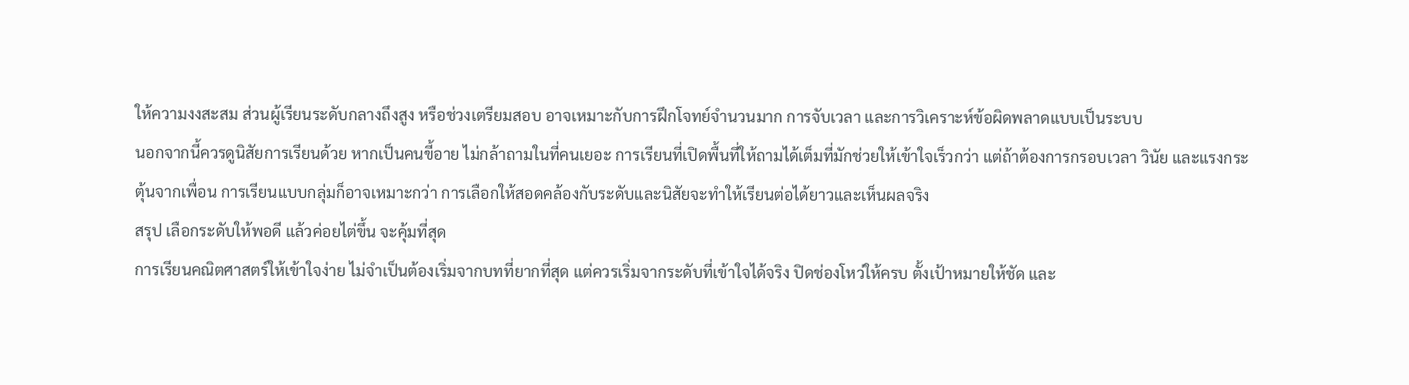ให้ความงงสะสม ส่วนผู้เรียนระดับกลางถึงสูง หรือช่วงเตรียมสอบ อาจเหมาะกับการฝึกโจทย์จำนวนมาก การจับเวลา และการวิเคราะห์ข้อผิดพลาดแบบเป็นระบบ
นอกจากนี้ควรดูนิสัยการเรียนด้วย หากเป็นคนขี้อาย ไม่กล้าถามในที่คนเยอะ การเรียนที่เปิดพื้นที่ให้ถามได้เต็มที่มักช่วยให้เข้าใจเร็วกว่า แต่ถ้าต้องการกรอบเวลา วินัย และแรงกระตุ้นจากเพื่อน การเรียนแบบกลุ่มก็อาจเหมาะกว่า การเลือกให้สอดคล้องกับระดับและนิสัยจะทำให้เรียนต่อได้ยาวและเห็นผลจริง
สรุป เลือกระดับให้พอดี แล้วค่อยไต่ขึ้น จะคุ้มที่สุด
การเรียนคณิตศาสตร์ให้เข้าใจง่าย ไม่จำเป็นต้องเริ่มจากบทที่ยากที่สุด แต่ควรเริ่มจากระดับที่เข้าใจได้จริง ปิดช่องโหว่ให้ครบ ตั้งเป้าหมายให้ชัด และ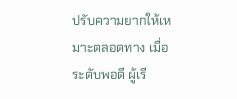ปรับความยากให้เหมาะตลอดทาง เมื่อระดับพอดี ผู้เรี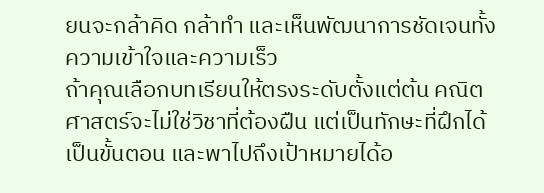ยนจะกล้าคิด กล้าทำ และเห็นพัฒนาการชัดเจนทั้งความเข้าใจและความเร็ว
ถ้าคุณเลือกบทเรียนให้ตรงระดับตั้งแต่ต้น คณิตศาสตร์จะไม่ใช่วิชาที่ต้องฝืน แต่เป็นทักษะที่ฝึกได้เป็นขั้นตอน และพาไปถึงเป้าหมายได้อ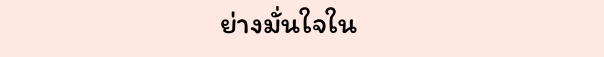ย่างมั่นใจใน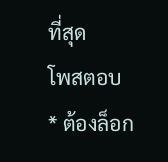ที่สุด
โพสตอบ
* ต้องล็อก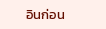อินก่อน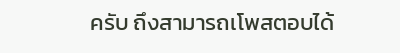ครับ ถึงสามารถเโพสตอบได้